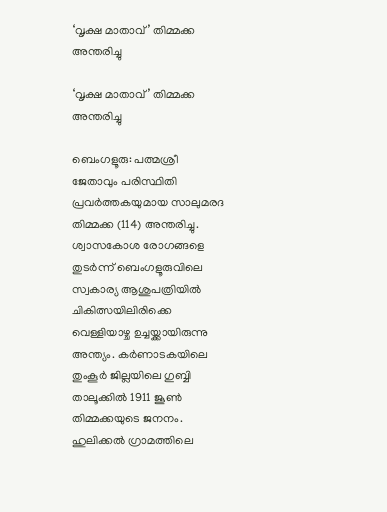‘വൃക്ഷ മാതാവ്’ തിമ്മക്ക അന്തരിച്ചു

‘വൃക്ഷ മാതാവ്’ തിമ്മക്ക അന്തരിച്ചു

ബെംഗളൂരു: പത്മശ്രീ ജേതാവും പരിസ്ഥിതി പ്രവര്‍ത്തകയുമായ സാലുമരദ തിമ്മക്ക (114) അന്തരിച്ചു. ശ്വാസകോശ രോഗങ്ങളെ തുടര്‍ന്ന് ബെംഗളൂരുവിലെ സ്വകാര്യ ആശുപത്രിയില്‍ ചികിത്സയിലിരിക്കെ വെള്ളിയാഴ്ച ഉച്ചയ്ക്കായിരുന്നു അന്ത്യം. കര്‍ണാടകയിലെ തുംകൂര്‍ ജില്ലയിലെ ഗുബ്ബി താലൂക്കില്‍ 1911 ജൂണ്‍ തിമ്മക്കയുടെ ജനനം. ഹുലിക്കല്‍ ഗ്രാമത്തിലെ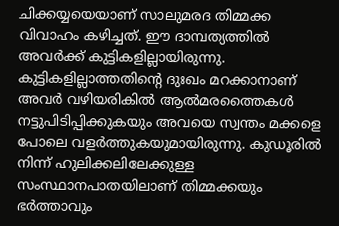ചിക്കയ്യയെയാണ് സാലുമരദ തിമ്മക്ക വിവാഹം കഴിച്ചത്. ഈ ദാമ്പത്യത്തില്‍ അവര്‍ക്ക് കുട്ടികളില്ലായിരുന്നു. കുട്ടികളില്ലാത്തതിന്റെ ദുഃഖം മറക്കാനാണ് അവര്‍ വഴിയരികില്‍ ആല്‍മരത്തൈകള്‍ നട്ടുപിടിപ്പിക്കുകയും അവയെ സ്വന്തം മക്കളെ പോലെ വളര്‍ത്തുകയുമായിരുന്നു. കുഡൂരില്‍ നിന്ന് ഹുലിക്കലിലേക്കുള്ള സംസ്ഥാനപാതയിലാണ് തിമ്മക്കയും ഭര്‍ത്താവും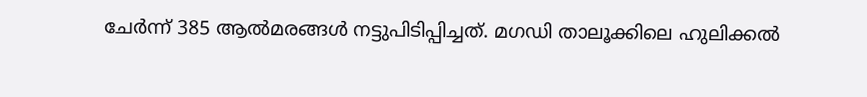ചേര്‍ന്ന് 385 ആല്‍മരങ്ങള്‍ നട്ടുപിടിപ്പിച്ചത്. മഗഡി താലൂക്കിലെ ഹുലിക്കല്‍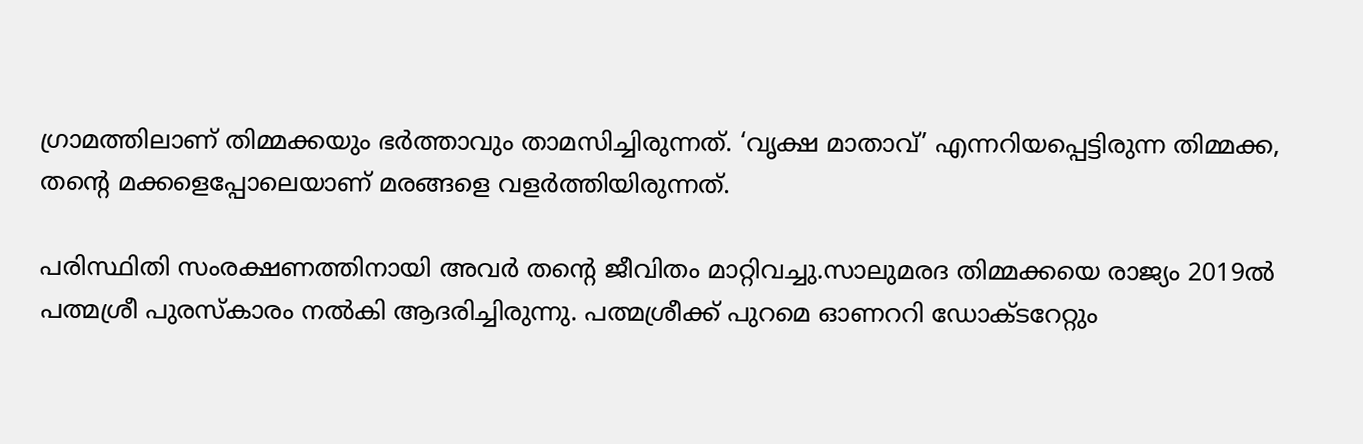ഗ്രാമത്തിലാണ് തിമ്മക്കയും ഭര്‍ത്താവും താമസിച്ചിരുന്നത്. ‘വൃക്ഷ മാതാവ്’ എന്നറിയപ്പെട്ടിരുന്ന തിമ്മക്ക, തന്റെ മക്കളെപ്പോലെയാണ് മരങ്ങളെ വളര്‍ത്തിയിരുന്നത്.

പരിസ്ഥിതി സംരക്ഷണത്തിനായി അവര്‍ തന്റെ ജീവിതം മാറ്റിവച്ചു.സാലുമരദ തിമ്മക്കയെ രാജ്യം 2019ല്‍ പത്മശ്രീ പുരസ്‌കാരം നല്‍കി ആദരിച്ചിരുന്നു. പത്മശ്രീക്ക് പുറമെ ഓണററി ഡോക്ടറേറ്റും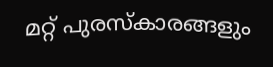മറ്റ് പുരസ്‌കാരങ്ങളും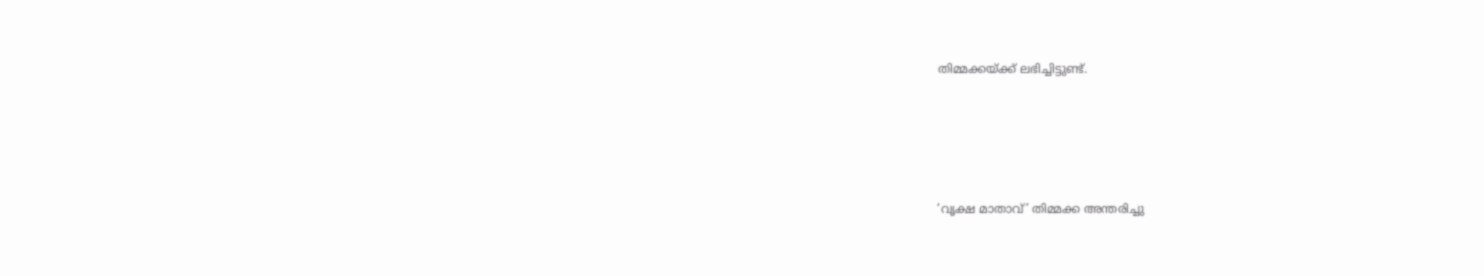തിമ്മക്കയ്ക്ക് ലഭിച്ചിട്ടുണ്ട്.





‘വൃക്ഷ മാതാവ്’ തിമ്മക്ക അന്തരിച്ചു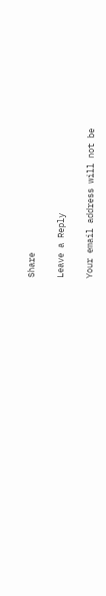Share

Leave a Reply

Your email address will not be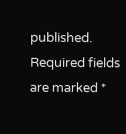published. Required fields are marked *